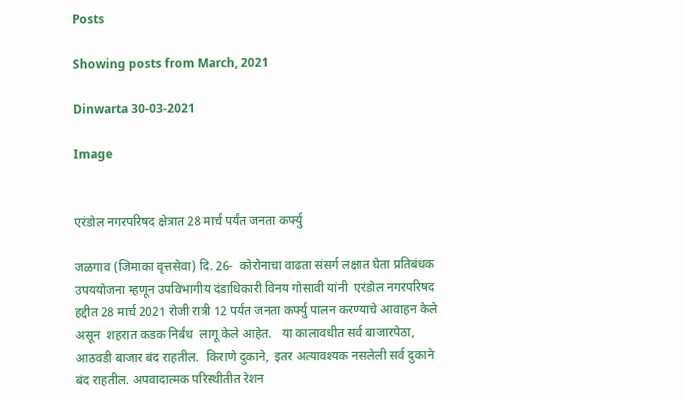Posts

Showing posts from March, 2021

Dinwarta 30-03-2021

Image


एरंडोल नगरपरिषद क्षेत्रात 28 मार्च पर्यंत जनता कर्फ्यु

जळगाव (जिमाका वृत्तसेवा) दि. 26-  कोरोनाचा वाढता संसर्ग लक्षात घेता प्रतिबंधक उपययोजना म्हणून उपविभागीय दंडाधिकारी विनय गोसावी यांनी  एरंडोल नगरपरिषद हद्दीत 28 मार्च 2021 रोजी रात्री 12 पर्यंत जनता कर्फ्यु पालन करण्याचे आवाहन केले असून  शहरात कडक निर्बंध  लागू केले आहेत.   या कालावधीत सर्व बाजारपेठा, आठवडी बाजार बंद राहतील.  किराणे दुकाने,  इतर अत्यावश्यक नसलेली सर्व दुकाने बंद राहतील. अपवादात्मक परिस्थीतीत रेशन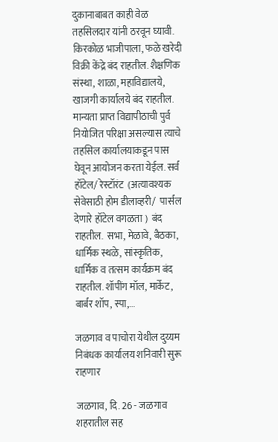दुकानाबाबत काही वेळ तहसिलदार यांनी ठरवून घ्यावी.   किरकोळ भाजीपाला, फळे खरेदी विक्री केंद्रे बंद राहतील. शैक्षणिक संस्था, शाळा, महाविद्यालये, खाजगी कार्यालये बंद राहतील.  मान्यता प्राप्त विद्यापीठाची पुर्व नियोजित परिक्षा असल्यास त्याचे तहसिल कार्यालयाकडून पास घेवून आयोजन करता येईल. सर्व  हॉटेल/ रेस्टॉरंट  (अत्यावश्यक सेवेसाठी होम डीलाव्हरी/  पार्सल देणारे हॉटेल वगळता )  बंद राहतील.  सभा, मेळावे, बैठका, धार्मिक स्थळे, सांस्कृतिक, धार्मिक व तत्सम कार्यक्रम बंद राहतील. शॉपींग मॉल, मार्केट, बार्बर शॉप, स्पा,...

जळगाव व पाचोरा येथील दुय्यम निबंधक कार्यालय शनिवारी सुरू राहणार

जळगाव, दि. 26 - जळगाव शहरातील सह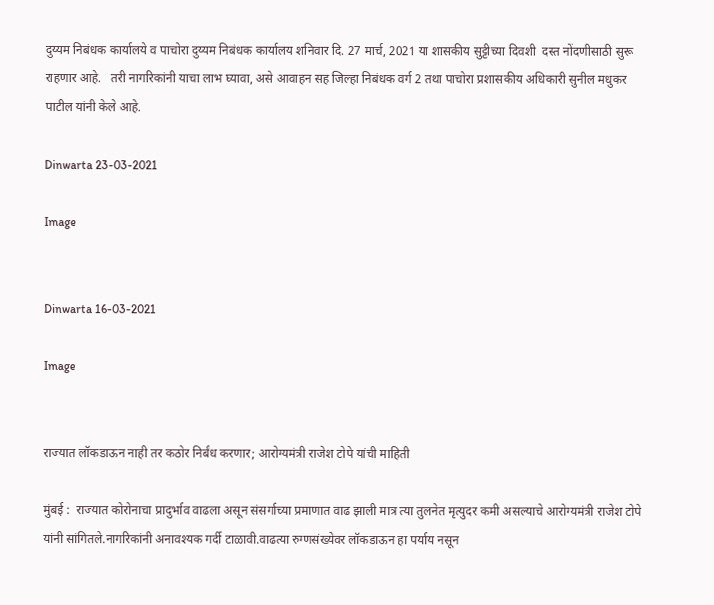दुय्यम निबंधक कार्यालये व पाचोरा दुय्यम निबंधक कार्यालय शनिवार दि. 27 मार्च, 2021 या शासकीय सुट्टीच्या दिवशी  दस्त नोंदणीसाठी सुरू राहणार आहे.   तरी नागरिकांनी याचा लाभ घ्यावा, असे आवाहन सह जिल्हा निबंधक वर्ग 2 तथा पाचोरा प्रशासकीय अधिकारी सुनील मधुकर पाटील यांनी केले आहे.

Dinwarta 23-03-2021

Image


Dinwarta 16-03-2021

Image


राज्यात लॉकडाऊन नाही तर कठोर निर्बंध करणार; आरोग्यमंत्री राजेश टोपे यांची माहिती

मुंबई :  राज्यात कोरोनाचा प्रादुर्भाव वाढला असून संसर्गाच्या प्रमाणात वाढ झाली मात्र त्या तुलनेत मृत्युदर कमी असल्याचे आरोग्यमंत्री राजेश टोपे यांनी सांगितले.नागरिकांनी अनावश्यक गर्दी टाळावी.वाढत्या रुग्णसंख्येवर लॉकडाऊन हा पर्याय नसून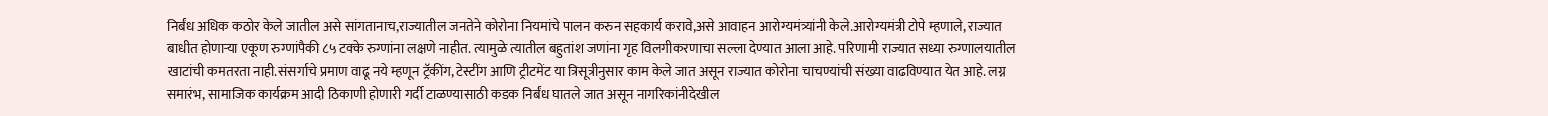निर्बंध अधिक कठोर केले जातील असे सांगतानाच,राज्यातील जनतेने कोरोना नियमांचे पालन करुन सहकार्य करावे,असे आवाहन आरोग्यमंत्र्यांनी केले.आरोग्यमंत्री टोपे म्हणाले, राज्यात बाधीत होणाऱ्या एकूण रुग्णांपैकी ८५ टक्के रुग्णांना लक्षणे नाहीत. त्यामुळे त्यातील बहुतांश जणांना गृह विलगीकरणाचा सल्ला देण्यात आला आहे. परिणामी राज्यात सध्या रुग्णालयातील खाटांची कमतरता नाही.संसर्गाचे प्रमाण वाढू नये म्हणून ट्रॅकींग, टेस्टींग आणि ट्रीटमेंट या त्रिसूत्रीनुसार काम केले जात असून राज्यात कोरोना चाचण्यांची संख्या वाढविण्यात येत आहे. लग्न समारंभ, सामाजिक कार्यक्रम आदी ठिकाणी होणारी गर्दी टाळण्यासाठी कडक निर्बंध घातले जात असून नागरिकांनीदेखील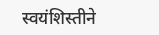स्वयंशिस्तीने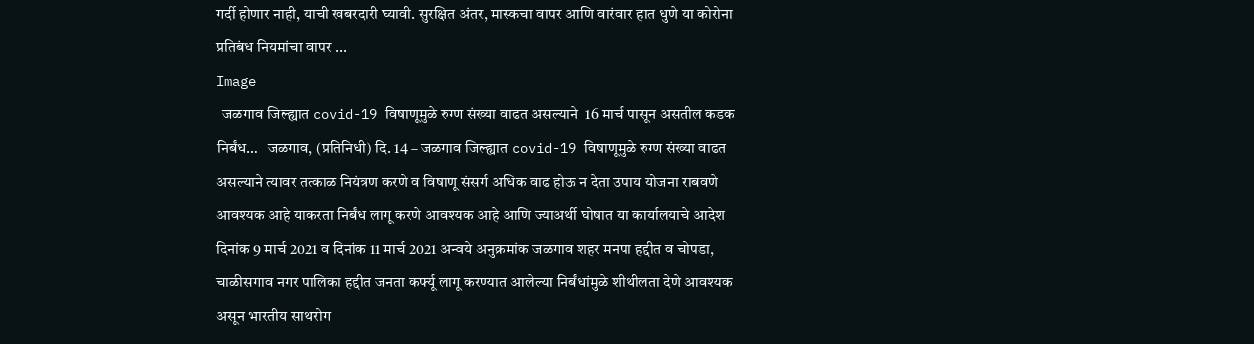गर्दी होणार नाही, याची खबरदारी घ्यावी. सुरक्षित अंतर, मास्कचा वापर आणि वारंवार हात धुणे या कोरोना प्रतिबंध नियमांचा वापर ...
Image
  जळगाव जिल्ह्यात covid-19 विषाणूमुळे रुग्ण संख्या वाढत असल्याने  16 मार्च पासून असतील कडक निर्बंध…   जळगाव, (प्रतिनिधी) दि. 14 – जळगाव जिल्ह्यात covid-19 विषाणूमुळे रुग्ण संख्या वाढत असल्याने त्यावर तत्काळ नियंत्रण करणे व विषाणू संसर्ग अधिक वाढ होऊ न देता उपाय योजना राबवणे आवश्यक आहे याकरता निर्बंध लागू करणे आवश्यक आहे आणि ज्याअर्थी घोषात या कार्यालयाचे आदेश दिनांक 9 मार्च 2021 व दिनांक 11 मार्च 2021 अन्वये अनुक्रमांक जळगाव शहर मनपा हद्दीत व चोपडा, चाळीसगाव नगर पालिका हद्दीत जनता कर्फ्यू लागू करण्यात आलेल्या निर्बंधांमुळे शीथीलता देणे आवश्यक असून भारतीय साथरोग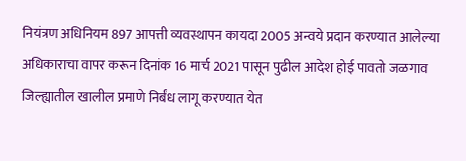नियंत्रण अधिनियम 897 आपत्ती व्यवस्थापन कायदा 2005 अन्वये प्रदान करण्यात आलेल्या अधिकाराचा वापर करून दिनांक 16 मार्च 2021 पासून पुढील आदेश होई पावतो जळगाव जिल्ह्यातील खालील प्रमाणे निर्बंध लागू करण्यात येत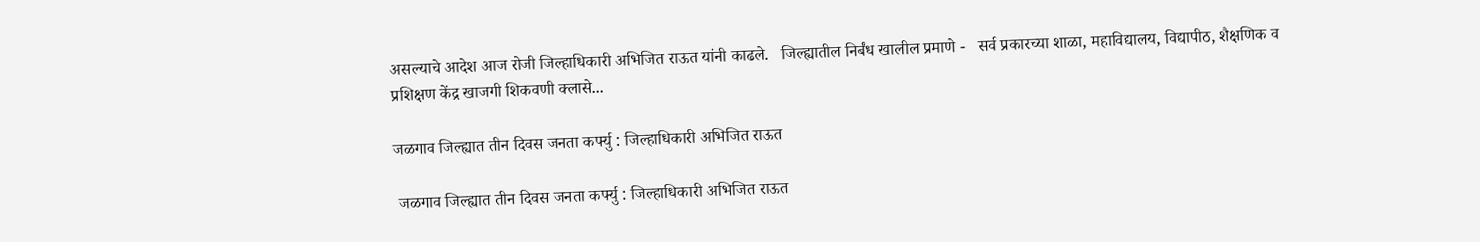असल्याचे आदेश आज रोजी जिल्हाधिकारी अभिजित राऊत यांनी काढले.   जिल्ह्यातील निर्बंध खालील प्रमाणे -   सर्व प्रकारच्या शाळा, महाविद्यालय, विद्यापीठ, शैक्षणिक व प्रशिक्षण केंद्र खाजगी शिकवणी क्लासे...

जळगाव जिल्ह्यात तीन दिवस जनता कर्फ्यु : जिल्हाधिकारी अभिजित राऊत

 जळगाव जिल्ह्यात तीन दिवस जनता कर्फ्यु : जिल्हाधिकारी अभिजित राऊत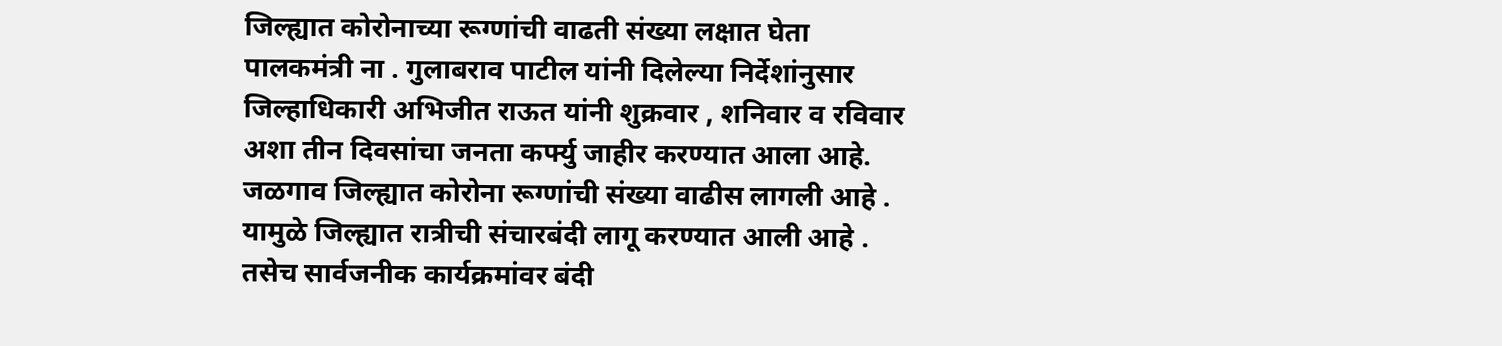जिल्ह्यात कोरोनाच्या रूग्णांची वाढती संख्या लक्षात घेता पालकमंत्री ना . गुलाबराव पाटील यांनी दिलेल्या निर्देशांनुसार जिल्हाधिकारी अभिजीत राऊत यांनी शुक्रवार , शनिवार व रविवार अशा तीन दिवसांचा जनता कर्फ्यु जाहीर करण्यात आला आहे. जळगाव जिल्ह्यात कोरोना रूग्णांची संख्या वाढीस लागली आहे . यामुळे जिल्ह्यात रात्रीची संचारबंदी लागू करण्यात आली आहे . तसेच सार्वजनीक कार्यक्रमांवर बंदी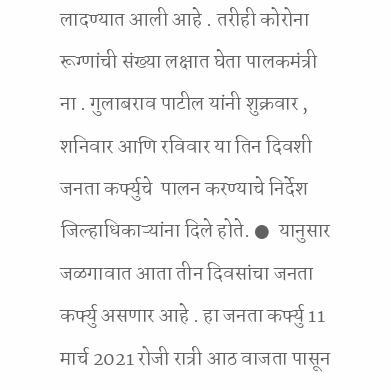लादण्यात आली आहे . तरीही कोरोना रूग्णांची संख्या लक्षात घेता पालकमंत्री ना . गुलाबराव पाटील यांनी शुक्रवार , शनिवार आणि रविवार या तिन दिवशी जनता कर्फ्युचे  पालन करण्याचे निर्देश जिल्हाधिकाऱ्यांना दिले होते. ●  यानुसार जळगावात आता तीन दिवसांचा जनता कर्फ्यु असणार आहे . हा जनता कर्फ्यु 11 मार्च 2021 रोजी रात्री आठ वाजता पासून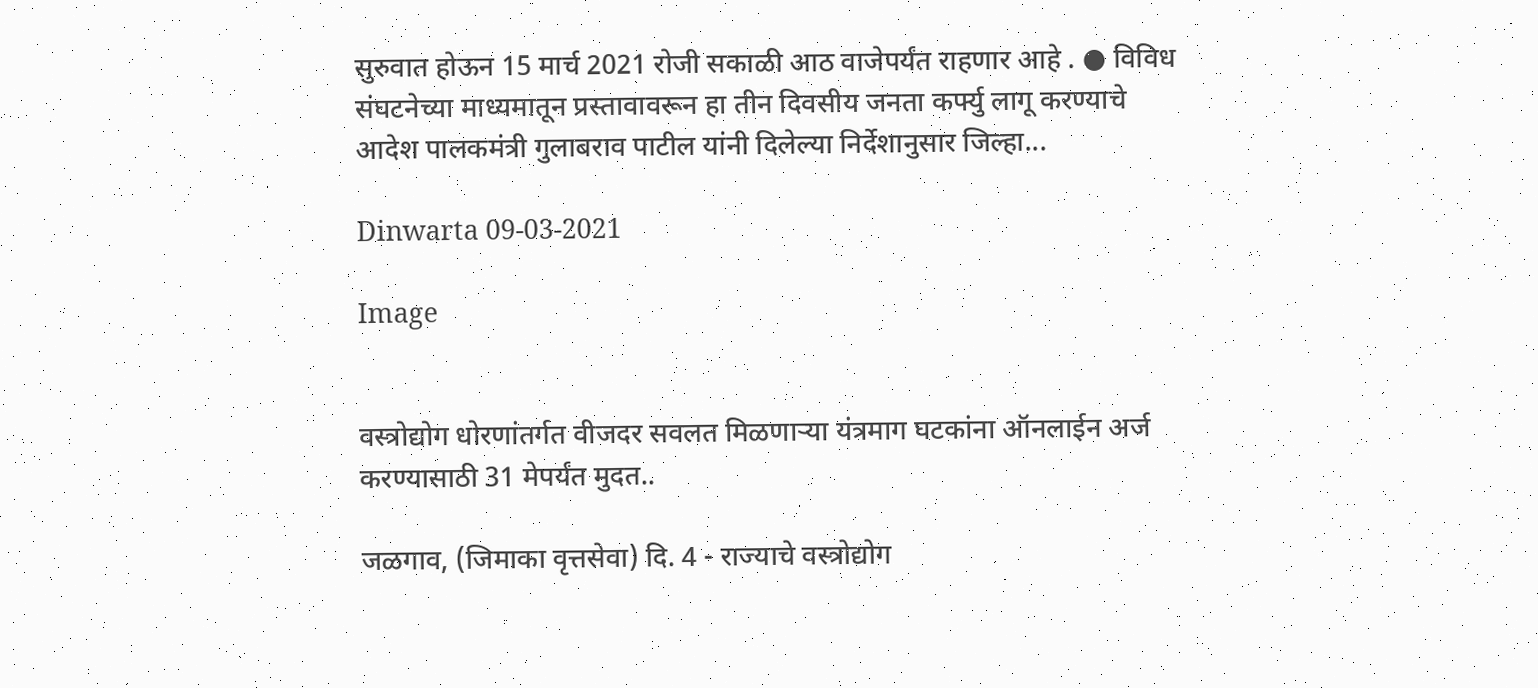सुरुवात होऊन 15 मार्च 2021 रोजी सकाळी आठ वाजेपर्यंत राहणार आहे . ● विविध संघटनेच्या माध्यमातून प्रस्तावावरून हा तीन दिवसीय जनता कर्फ्यु लागू करण्याचे आदेश पालकमंत्री गुलाबराव पाटील यांनी दिलेल्या निर्देशानुसार जिल्हा...

Dinwarta 09-03-2021

Image


वस्त्रोद्योग धोरणांतर्गत वीजदर सवलत मिळणाऱ्या यंत्रमाग घटकांना ऑनलाईन अर्ज करण्यासाठी 31 मेपर्यंत मुदत..

जळगाव, (जिमाका वृत्तसेवा) दि. 4 - राज्याचे वस्त्रोद्योग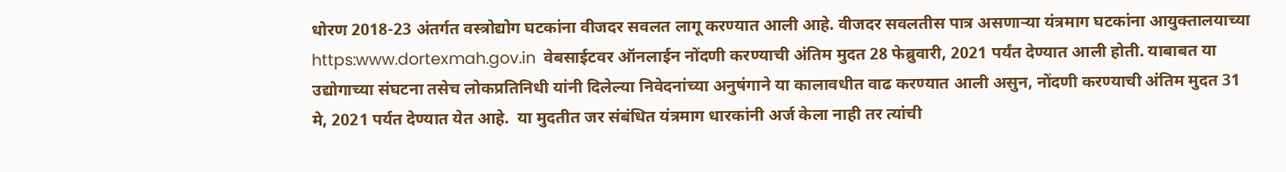धोरण 2018-23 अंतर्गत वस्त्रोद्योग घटकांना वीजदर सवलत लागू करण्यात आली आहे. वीजदर सवलतीस पात्र असणाऱ्या यंत्रमाग घटकांना आयुक्तालयाच्या  https:www.dortexmah.gov.in  वेबसाईटवर ऑनलाईन नोंदणी करण्याची अंतिम मुदत 28 फेब्रुवारी, 2021 पर्यंत देण्यात आली होती. याबाबत या उद्योगाच्या संघटना तसेच लोकप्रतिनिधी यांनी दिलेल्या निवेदनांच्या अनुषंगाने या कालावधीत वाढ करण्यात आली असुन, नोंदणी करण्याची अंतिम मुदत 31 मे, 2021 पर्यत देण्यात येत आहे.  या मुदतीत जर संबंधित यंत्रमाग धारकांनी अर्ज केला नाही तर त्यांची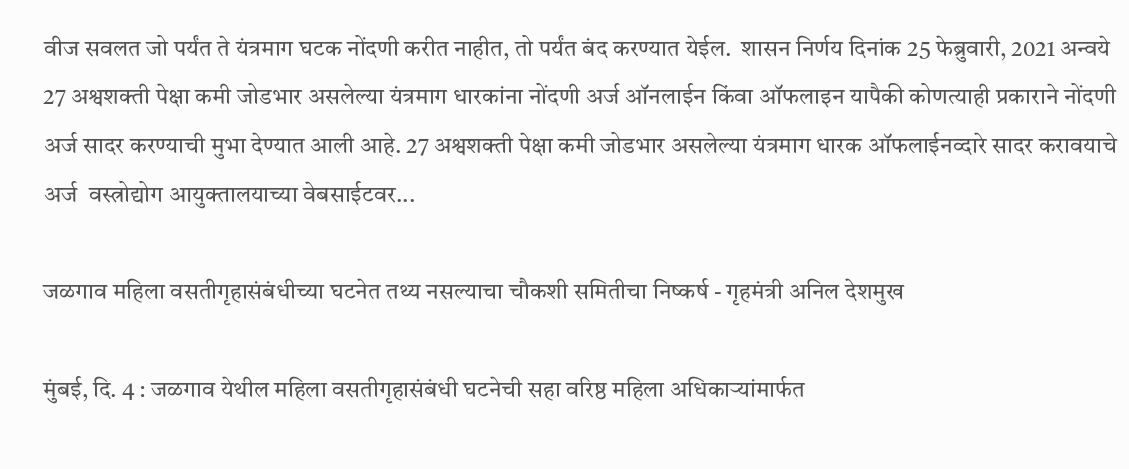वीज सवलत जो पर्यंत ते यंत्रमाग घटक नोंदणी करीत नाहीत, तो पर्यंत बंद करण्यात येईल.  शासन निर्णय दिनांक 25 फेब्रुवारी, 2021 अन्वये 27 अश्वशक्ती पेक्षा कमी जोडभार असलेल्या यंत्रमाग धारकांना नोंदणी अर्ज ऑनलाईन किंवा ऑफलाइन यापैकी कोणत्याही प्रकाराने नोंदणी अर्ज सादर करण्याची मुभा देण्यात आली आहे. 27 अश्वशक्ती पेक्षा कमी जोडभार असलेल्या यंत्रमाग धारक ऑफलाईनव्दारे सादर करावयाचे अर्ज  वस्त्रोद्योग आयुक्तालयाच्या वेबसाईटवर...

जळगाव महिला वसतीगृहासंबंधीच्या घटनेत तथ्य नसल्याचा चौकशी समितीचा निष्कर्ष - गृहमंत्री अनिल देशमुख

मुंबई, दि. 4 : जळगाव येथील महिला वसतीगृहासंबंधी घटनेची सहा वरिष्ठ महिला अधिकाऱ्यांमार्फत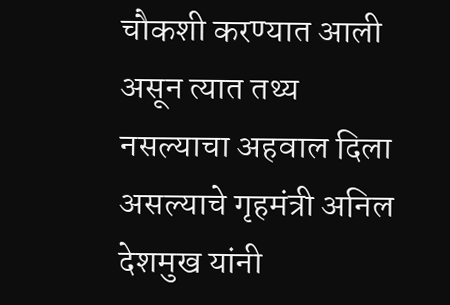चौकशी करण्यात आली असून त्यात तथ्य नसल्याचा अहवाल दिला असल्याचे गृहमंत्री अनिल देशमुख यांनी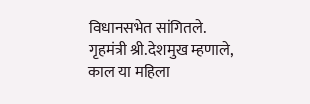विधानसभेत सांगितले.            गृहमंत्री श्री.देशमुख म्हणाले, काल या महिला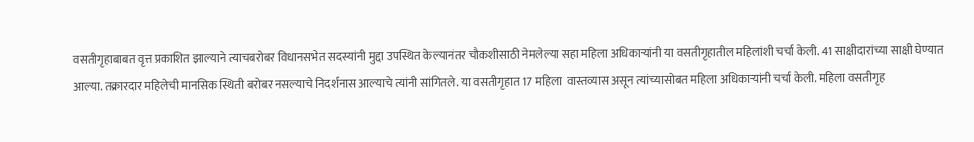वसतीगृहाबाबत वृत्त प्रकाशित झाल्याने त्याचबरोबर विधानसभेत सदस्यांनी मुद्दा उप‍स्थित केल्यानंतर चौकशीसाठी नेमलेल्या सहा महिला अधिकाऱ्यांनी या वसतीगृहातील महिलांशी चर्चा केली. 41 साक्षीदारांच्या साक्षी घेण्यात आल्या. तक्रारदार महिलेची मानसिक स्थिती बरोबर नसल्याचे निदर्शनास आल्याचे त्यांनी सांगितले. या वसतीगृहात 17 महिला  वास्तव्यास असून त्यांच्यासोबत महिला अधिकाऱ्यांनी चर्चा केली. महिला वसतीगृह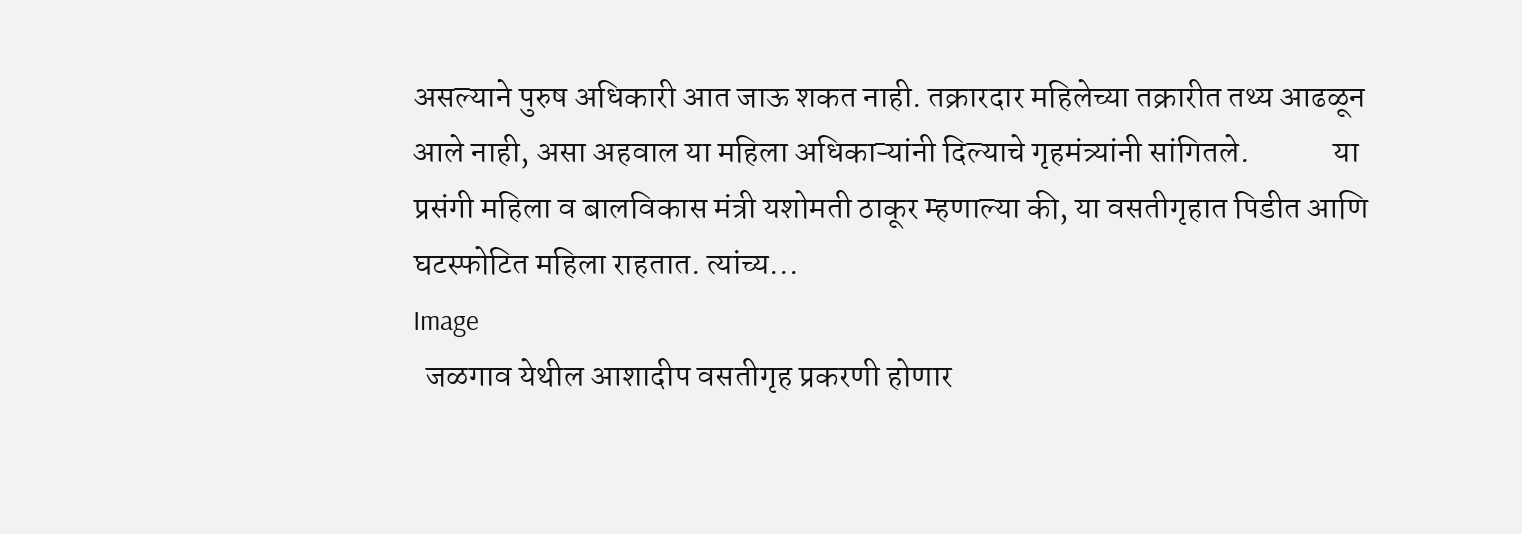असल्याने पुरुष अधिकारी आत जाऊ शकत नाही. तक्रारदार महिलेच्या तक्रारीत तथ्य आढळून आले नाही, असा अहवाल या महिला अधिकाऱ्यांनी दिल्याचे गृहमंत्र्यांनी सांगितले.             या प्रसंगी महिला व बालविकास मंत्री यशोमती ठाकूर म्हणाल्या की, या वसतीगृहात पिडीत आणि घटस्फोटित महिला राहतात. त्यांच्य...
Image
  जळगाव येथील आशादीप वसतीगृह प्रकरणी होणार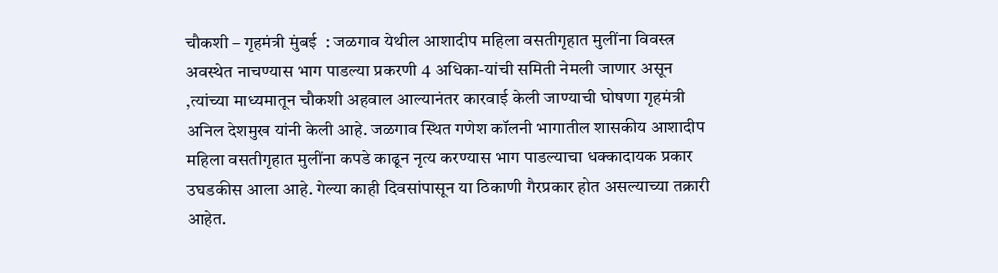चौकशी – गृहमंत्री मुंबई  : जळगाव येथील आशादीप महिला वसतीगृहात मुलींना विवस्त्र अवस्थेत नाचण्यास भाग पाडल्या प्रकरणी 4 अधिका-यांची समिती नेमली जाणार असून ,त्यांच्या माध्यमातून चौकशी अहवाल आल्यानंतर कारवाई केली जाण्याची घोषणा गृहमंत्री अनिल देशमुख यांनी केली आहे. जळगाव स्थित गणेश कॉलनी भागातील शासकीय आशादीप महिला वसतीगृहात मुलींना कपडे काढून नृत्य करण्यास भाग पाडल्याचा धक्कादायक प्रकार उघडकीस आला आहे. गेल्या काही दिवसांपासून या ठिकाणी गैरप्रकार होत असल्याच्या तक्रारी आहेत.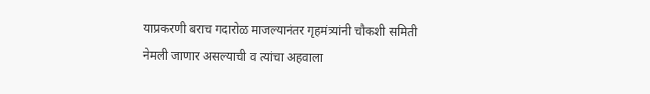याप्रकरणी बराच गदारोळ माजल्यानंतर गृहमंत्र्यांनी चौकशी समिती नेमली जाणार असल्याची व त्यांचा अहवाला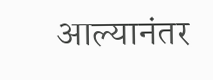आल्यानंतर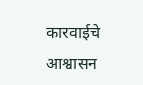कारवाईचे आश्वासन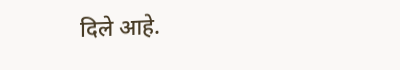दिले आहे.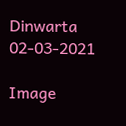Dinwarta 02-03-2021

Image